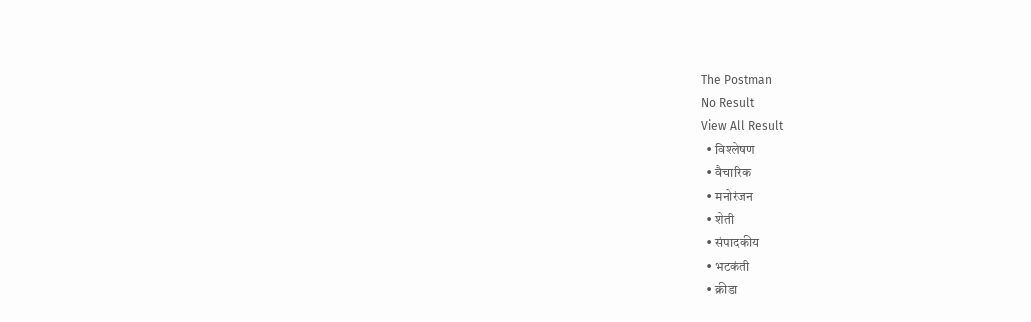The Postman
No Result
View All Result
  • विश्लेषण
  • वैचारिक
  • मनोरंजन
  • शेती
  • संपादकीय
  • भटकंती
  • क्रीडा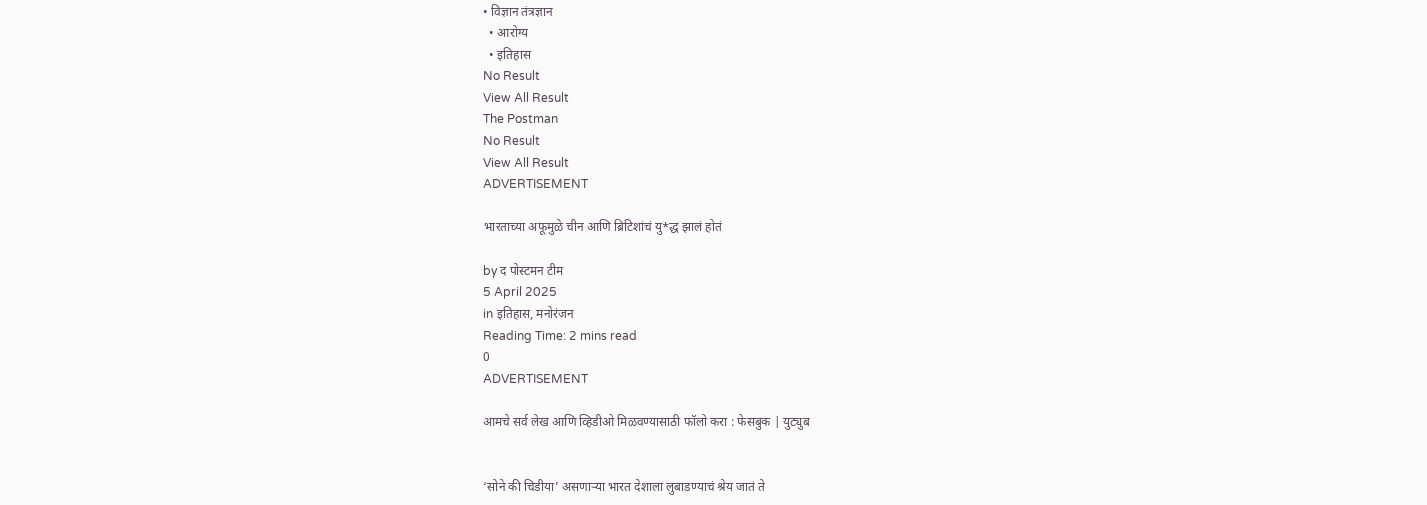• विज्ञान तंत्रज्ञान
  • आरोग्य
  • इतिहास
No Result
View All Result
The Postman
No Result
View All Result
ADVERTISEMENT

भारताच्या अफूमुळे चीन आणि ब्रिटिशांचं यु*द्ध झालं होतं

by द पोस्टमन टीम
5 April 2025
in इतिहास, मनोरंजन
Reading Time: 2 mins read
0
ADVERTISEMENT

आमचे सर्व लेख आणि व्हिडीओ मिळवण्यासाठी फॉलो करा : फेसबुक | युट्युब


‘सोने की चिडीया’ असणाऱ्या भारत देशाला लुबाडण्याचं श्रेय जातं ते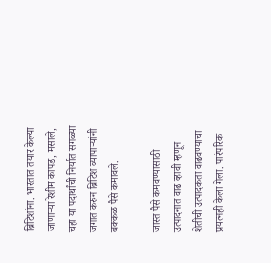ब्रिटिशांना. भारतात तयार केल्या जाणाऱ्या रेशीम कापड, मसाले, चहा या पदार्थांची निर्यात सगळ्या जगात करुन ब्रिटिश व्यापाऱ्यांनी बक्कळ पैसे कमावले.

जास्त पैसे कमवण्यासाठी उत्पादनात वाढ व्हावी म्हणून शेतीची उत्पादकता वाढवण्याचा प्रयत्नही केला गेला. पारंपरिक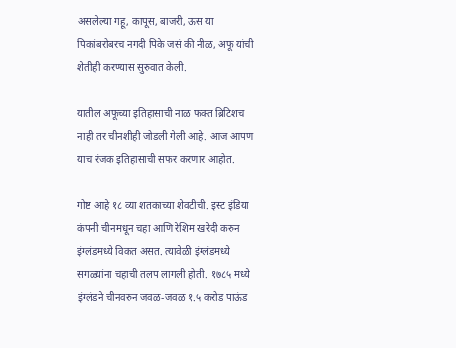असलेल्या गहू, कापूस, बाजरी, ऊस या पिकांबरोबरच नगदी पिके जसं की नीळ, अफू यांची शेतीही करण्यास सुरुवात केली.

यातील अफूच्या इतिहासाची नाळ फक्त ब्रिटिशच नाही तर चीनशीही जोडली गेली आहे. आज आपण याच रंजक इतिहासाची सफर करणार आहोत.

गोष्ट आहे १८ व्या शतकाच्या शेवटीची. इस्ट इंडिया कंपनी चीनमधून चहा आणि रेशिम खरेदी करुन इंग्लंडमध्ये विकत असत. त्यावेळी इंग्लंडमध्ये सगळ्यांना चहाची तलप लागली होती. १७८५ मध्ये इंग्लंडने चीनवरुन जवळ-जवळ १.५ करोड पाऊंड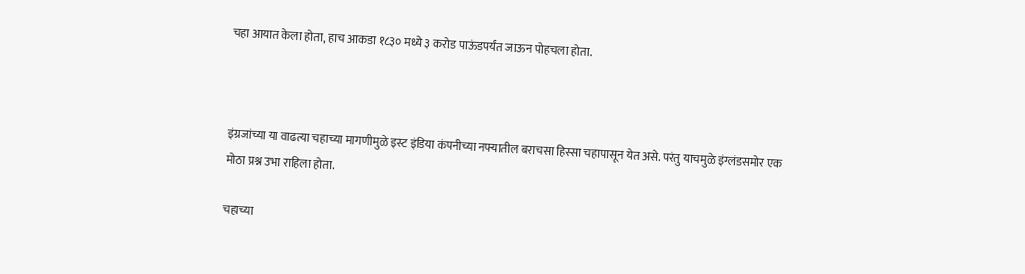चहा आयात केला होता, हाच आकडा १८३० मध्ये ३ करोड पाऊंडपर्यंत जाऊन पोहचला होता.



इंग्रजांच्या या वाढत्या चहाच्या मागणीमुळे इस्ट इंडिया कंपनीच्या नफ्यातील बराचसा हिस्सा चहापासून येत असे. परंतु याचमुळे इंग्लंडसमोर एक मोठा प्रश्न उभा राहिला होता.

चहाच्या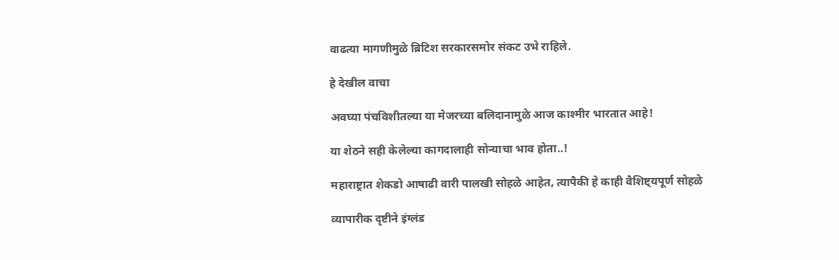वाढत्या मागणीमुळे ब्रिटिश सरकारसमोर संकट उभे राहिले.

हे देखील वाचा

अवघ्या पंचविशीतल्या या मेजरच्या बलिदानामुळे आज काश्मीर भारतात आहे!

या शेठने सही केलेल्या कागदालाही सोन्याचा भाव होता..!

महाराष्ट्रात शेकडो आषाढी वारी पालखी सोहळे आहेत, त्यापैकी हे काही वैशिष्ट्यपूर्ण सोहळे

व्यापारीक दृष्टीने इंग्लंड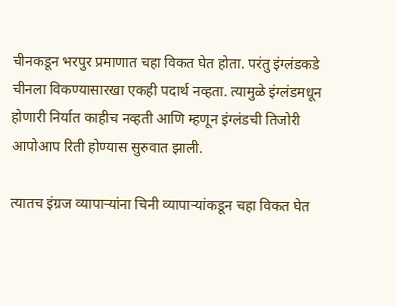चीनकडून भरपुर प्रमाणात चहा विकत घेत होता. परंतु इंग्लंडकडे चीनला विकण्यासारखा एकही पदार्थ नव्हता. त्यामुळे इंग्लंडमधून होणारी निर्यात काहीच नव्हती आणि म्हणून इंग्लंडची तिजोरी आपोआप रिती होण्यास सुरुवात झाली.

त्यातच इंग्रज व्यापाऱ्यांना चिनी व्यापाऱ्यांकडून चहा विकत घेत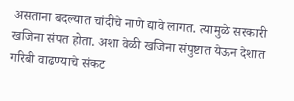असताना बदल्यात चांदीचे नाणे द्यावे लागत. त्यामुळे सरकारी खजिना संपत होता. अशा वेळी खजिना संपुष्टात येऊन देशात गरिबी वाढण्याचे संकट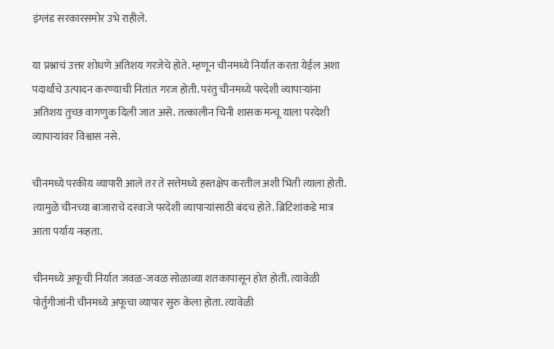इंग्लंड सरकारसमोर उभे राहीले.

या प्रश्नाचं उत्तर शोधणे अतिशय गरजेचे होते. म्हणून चीनमध्ये निर्यात करता येईल अशा पदार्थांचे उत्पादन करण्याची नितांत गरज होती. परंतु चीनमध्ये परदेशी व्यापाऱ्यांना अतिशय तुच्छ वागणुक दिली जात असे. तत्कालीन चिनी शासक मन्चू याला परदेशी व्यापाऱ्यांवर विश्वास नसे.

चीनमध्ये परकीय व्यापारी आले तर ते सत्तेमध्ये हस्तक्षेप करतील अशी भिती त्याला होती. त्यामुळे चीनच्या बाजाराचे दरवाजे परदेशी व्यापाऱ्यांसाठी बंदच होते. ब्रिटिशांकडे मात्र आता पर्याय नव्हता.

चीनमध्ये अफूची निर्यात जवळ-जवळ सोळाव्या शतकापासून होत होती. त्यावेळी पोर्तुगीजांनी चीनमध्ये अफूचा व्यापार सुरु केला होता. त्यावेळी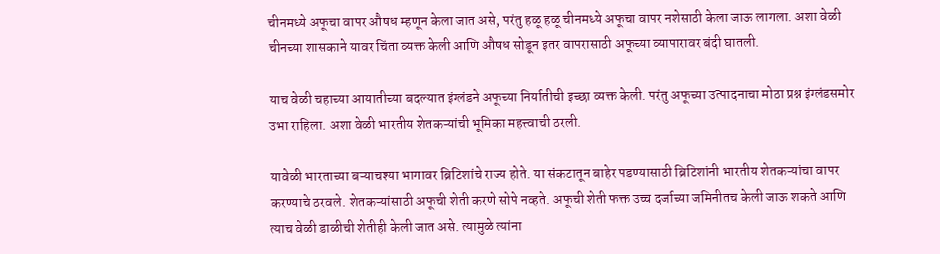चीनमध्ये अफूचा वापर औषध म्हणून केला जात असे, परंतु हळू हळू चीनमध्ये अफूचा वापर नशेसाठी केला जाऊ लागला. अशा वेळी चीनच्या शासकाने यावर चिंता व्यक्त केली आणि औषध सोडून इतर वापरासाठी अफूच्या व्यापारावर बंदी घातली.

याच वेळी चहाच्या आयातीच्या बदल्यात इंग्लंडने अफूच्या निर्यातीची इच्छा व्यक्त केली. परंतु अफूच्या उत्पादनाचा मोठा प्रश्न इंग्लंडसमोर उभा राहिला. अशा वेळी भारतीय शेतकऱ्यांची भूमिका महत्त्वाची ठरली.

यावेळी भारताच्या बऱ्याचश्या भागावर ब्रिटिशांचे राज्य होते. या संकटातून बाहेर पडण्यासाठी ब्रिटिशांनी भारतीय शेतकऱ्यांचा वापर करण्याचे ठरवले. शेतकऱ्यांसाठी अफूची शेती करणे सोपे नव्हते. अफूची शेती फक्त उच्च दर्जाच्या जमिनीतच केली जाऊ शकते आणि त्याच वेळी डाळीची शेतीही केली जात असे. त्यामुळे त्यांना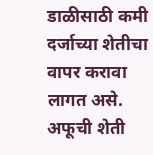डाळीसाठी कमी दर्जाच्या शेतीचा वापर करावा लागत असे. अफूची शेती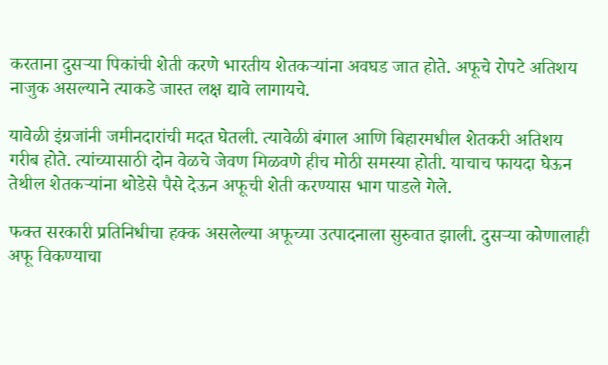करताना दुसऱ्या पिकांची शेती करणे भारतीय शेतकऱ्यांना अवघड जात होते. अफूचे रोपटे अतिशय नाजुक असल्याने त्याकडे जास्त लक्ष द्यावे लागायचे.

यावेळी इंग्रजांनी जमीनदारांची मदत घेतली. त्यावेळी बंगाल आणि बिहारमधील शेतकरी अतिशय गरीब होते. त्यांच्यासाठी दोन वेळचे जेवण मिळवणे हीच मोठी समस्या होती. याचाच फायदा घेऊन तेथील शेतकऱ्यांना थोडेसे पैसे देऊन अफूची शेती करण्यास भाग पाडले गेले.

फक्त सरकारी प्रतिनिधीचा हक्क असलेल्या अफूच्या उत्पादनाला सुरुवात झाली. दुसऱ्या कोणालाही अफू विकण्याचा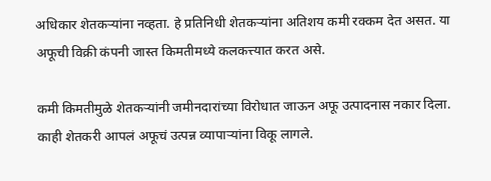अधिकार शेतकऱ्यांना नव्हता. हे प्रतिनिधी शेतकऱ्यांना अतिशय कमी रक्कम देत असत. या अफूची विक्री कंपनी जास्त किमतीमध्ये कलकत्त्यात करत असे.

कमी किमतीमुळे शेतकऱ्यांनी जमीनदारांच्या विरोधात जाऊन अफू उत्पादनास नकार दिला. काही शेतकरी आपलं अफूचं उत्पन्न व्यापाऱ्यांना विकू लागले.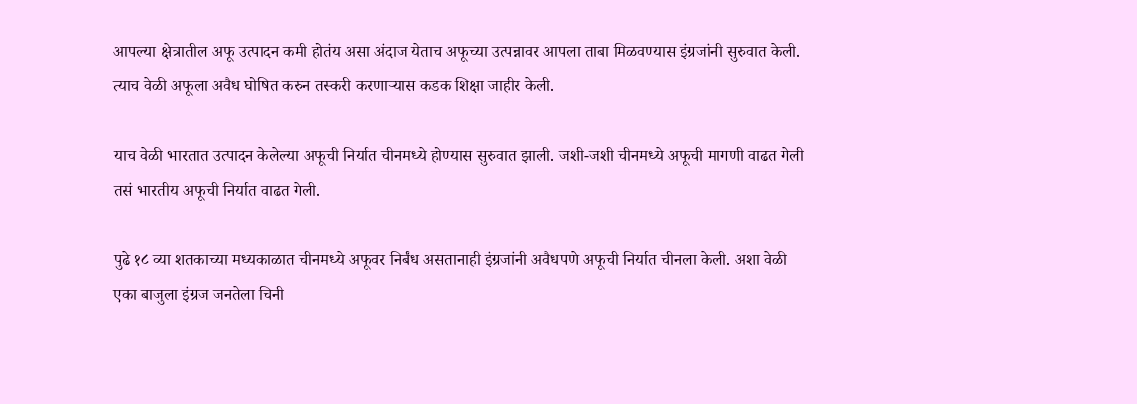आपल्या क्षेत्रातील अफू उत्पादन कमी होतंय असा अंदाज येताच अफूच्या उत्पन्नावर आपला ताबा मिळवण्यास इंग्रजांनी सुरुवात केली. त्याच वेळी अफूला अवैध घोषित करुन तस्करी करणाऱ्यास कडक शिक्षा जाहीर केली.

याच वेळी भारतात उत्पादन केलेल्या अफूची निर्यात चीनमध्ये होण्यास सुरुवात झाली. जशी-जशी चीनमध्ये अफूची मागणी वाढत गेली तसं भारतीय अफूची निर्यात वाढत गेली.

पुढे १८ व्या शतकाच्या मध्यकाळात चीनमध्ये अफूवर निर्बंध असतानाही इंग्रजांनी अवैधपणे अफूची निर्यात चीनला केली. अशा वेळी एका बाजुला इंग्रज जनतेला चिनी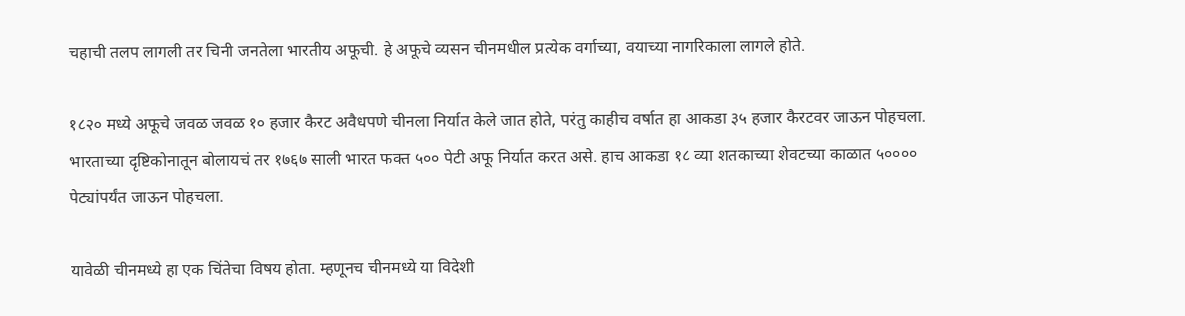चहाची तलप लागली तर चिनी जनतेला भारतीय अफूची. हे अफूचे व्यसन चीनमधील प्रत्येक वर्गाच्या, वयाच्या नागरिकाला लागले होते.

१८२० मध्ये अफूचे जवळ जवळ १० हजार कैरट अवैधपणे चीनला निर्यात केले जात होते, परंतु काहीच वर्षात हा आकडा ३५ हजार कैरटवर जाऊन पोहचला. भारताच्या दृष्टिकोनातून बोलायचं तर १७६७ साली भारत फक्त ५०० पेटी अफू निर्यात करत असे. हाच आकडा १८ व्या शतकाच्या शेवटच्या काळात ५०००० पेट्यांपर्यंत जाऊन पोहचला.

यावेळी चीनमध्ये हा एक चिंतेचा विषय होता. म्हणूनच चीनमध्ये या विदेशी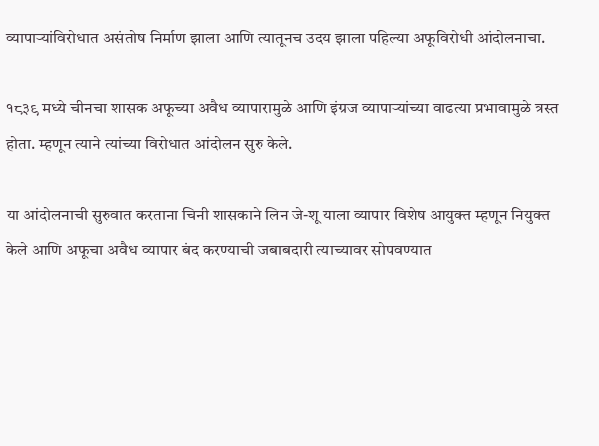व्यापाऱ्यांविरोधात असंतोष निर्माण झाला आणि त्यातूनच उदय झाला पहिल्या अफूविरोधी आंदोलनाचा.

१८३९ मध्ये चीनचा शासक अफूच्या अवैध व्यापारामुळे आणि इंग्रज व्यापाऱ्यांच्या वाढत्या प्रभावामुळे त्रस्त होता. म्हणून त्याने त्यांच्या विरोधात आंदोलन सुरु केले.

या आंदोलनाची सुरुवात करताना चिनी शासकाने लिन जे-शू याला व्यापार विशेष आयुक्त म्हणून नियुक्त केले आणि अफूचा अवैध व्यापार बंद करण्याची जबाबदारी त्याच्यावर सोपवण्यात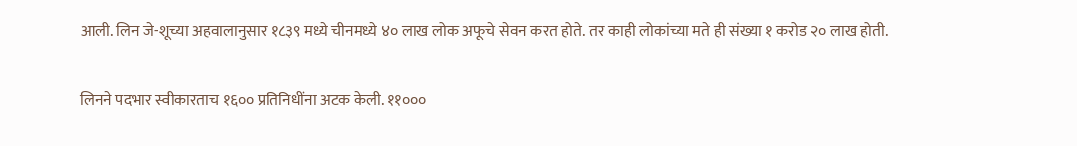आली. लिन जे-शूच्या अहवालानुसार १८३९ मध्ये चीनमध्ये ४० लाख लोक अफूचे सेवन करत होते. तर काही लोकांच्या मते ही संख्या १ करोड २० लाख होती.

लिनने पदभार स्वीकारताच १६०० प्रतिनिधींना अटक केली. ११०००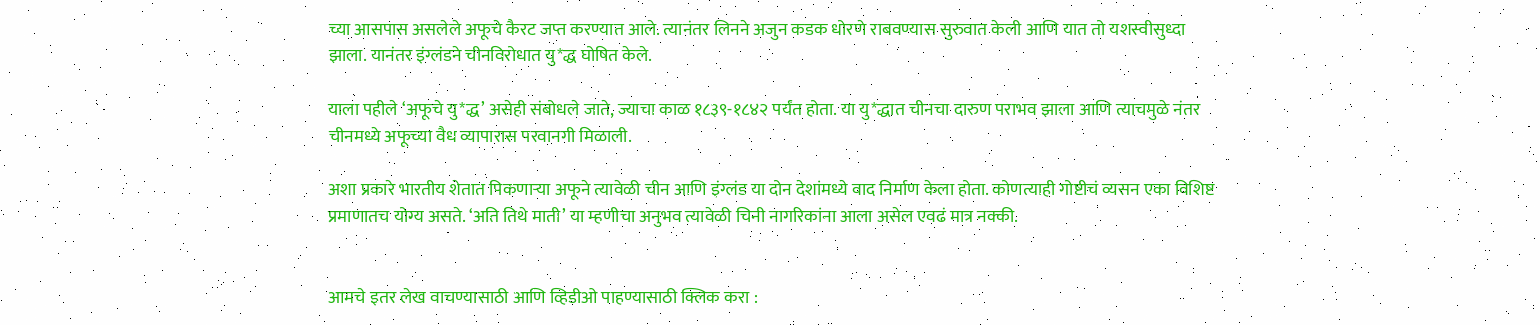च्या आसपास असलेले अफूचे कैरट जप्त करण्यात आले. त्यानंतर लिनने अजुन कडक धोरणे राबवण्यास सुरुवात केली आणि यात तो यशस्वीसुध्दा झाला. यानंतर इंग्लंडने चीनविरोधात यु*द्ध घोषित केले.

याला पहीले ‘अफूचे यु*द्ध’ असेही संबोधले जाते, ज्याचा काळ १८३९-१८४२ पर्यंत होता. या यु*द्धात चीनचा दारुण पराभव झाला आणि त्याचमुळे नंतर चीनमध्ये अफूच्या वैध व्यापारास परवानगी मिळाली.

अशा प्रकारे भारतीय शेतात पिकणाऱ्या अफूने त्यावेळी चीन आणि इंग्लंड या दोन देशांमध्ये वाद निर्माण केला होता. कोणत्याही गोष्टीचं व्यसन एका विशिष्ट प्रमाणातच योग्य असते. ‘अति तिथे माती’ या म्हणीचा अनुभव त्यावेळी चिनी नागरिकांना आला असेल एवढं मात्र नक्की.


आमचे इतर लेख वाचण्यासाठी आणि व्हिडीओ पाहण्यासाठी क्लिक करा :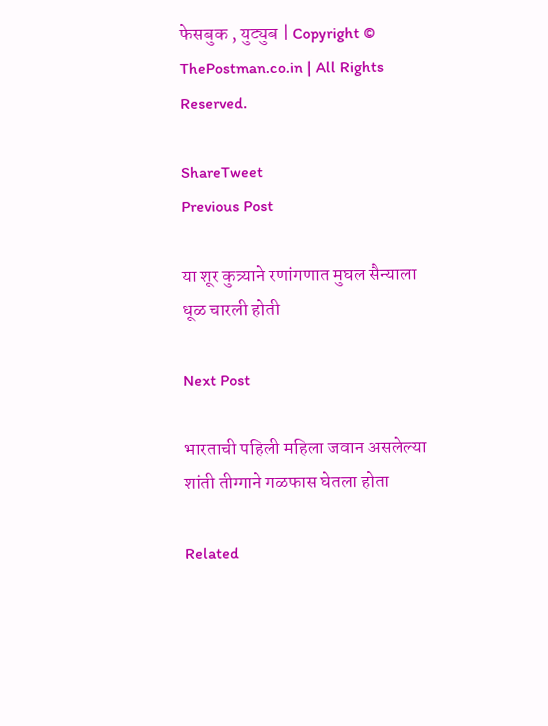फेसबुक , युट्युब | Copyright © ThePostman.co.in | All Rights Reserved.

ShareTweet
Previous Post

या शूर कुत्र्याने रणांगणात मुघल सैन्याला धूळ चारली होती

Next Post

भारताची पहिली महिला जवान असलेल्या शांती तीग्गाने गळफास घेतला होता

Related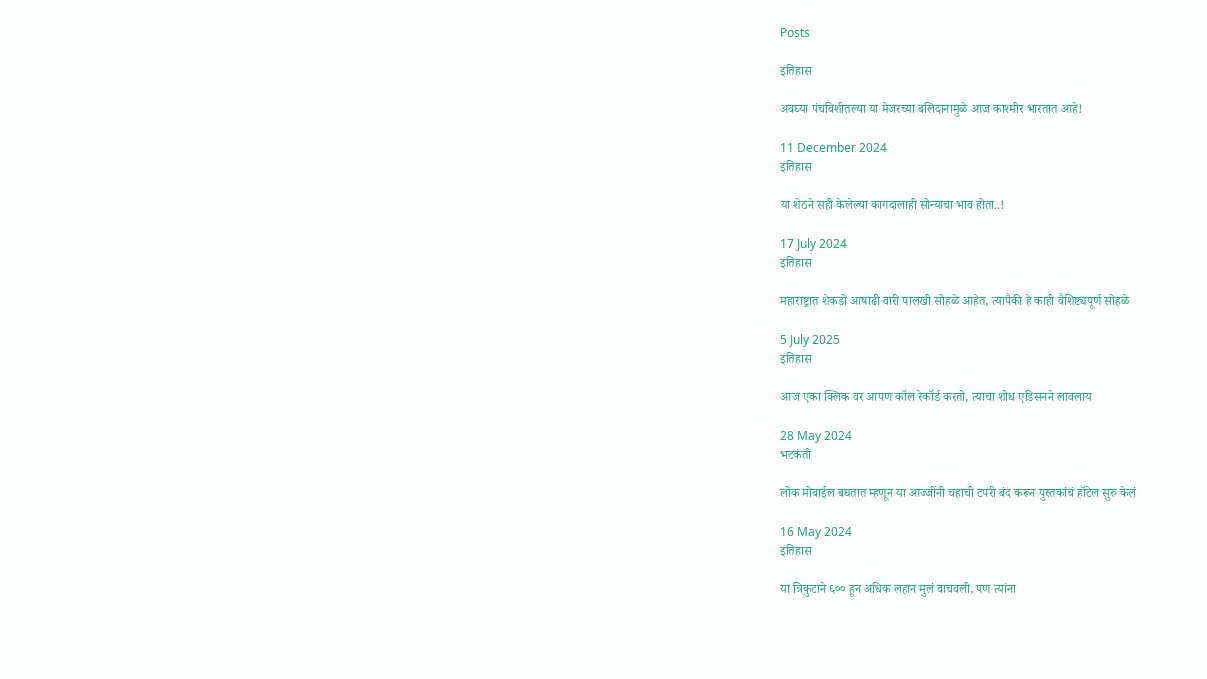Posts

इतिहास

अवघ्या पंचविशीतल्या या मेजरच्या बलिदानामुळे आज काश्मीर भारतात आहे!

11 December 2024
इतिहास

या शेठने सही केलेल्या कागदालाही सोन्याचा भाव होता..!

17 July 2024
इतिहास

महाराष्ट्रात शेकडो आषाढी वारी पालखी सोहळे आहेत, त्यापैकी हे काही वैशिष्ट्यपूर्ण सोहळे

5 July 2025
इतिहास

आज एका क्लिक वर आपण कॉल रेकॉर्ड करतो, त्याचा शोध एडिसनने लावलाय

28 May 2024
भटकंती

लोक मोबाईल बघतात म्हणून या आज्जींनी चहाची टपरी बंद करून पुस्तकांचं हॉटेल सुरु केलं

16 May 2024
इतिहास

या त्रिकुटाने ६०० हून अधिक लहान मुलं वाचवली, पण त्यांना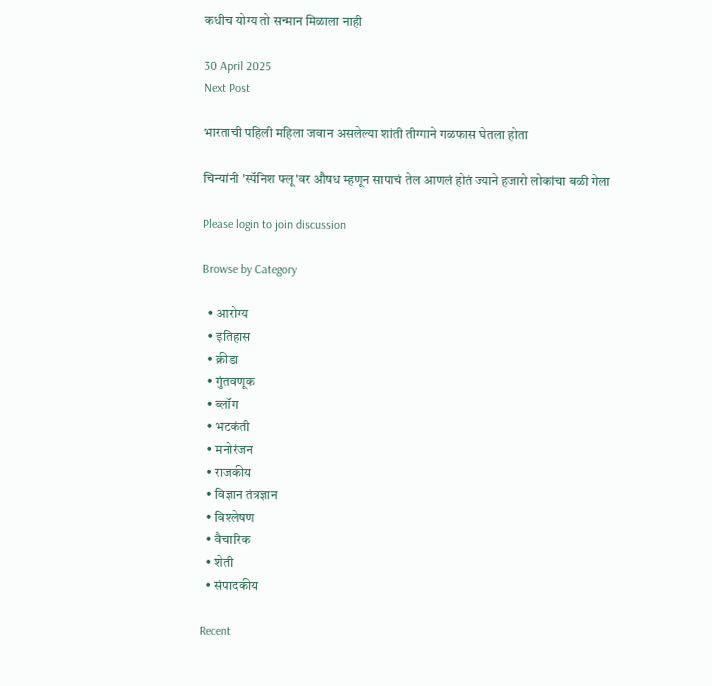कधीच योग्य तो सन्मान मिळाला नाही

30 April 2025
Next Post

भारताची पहिली महिला जवान असलेल्या शांती तीग्गाने गळफास घेतला होता

चिन्यांनी 'स्पॅनिश फ्लू'वर औषध म्हणून सापाचं तेल आणलं होतं ज्याने हजारो लोकांचा बळी गेला

Please login to join discussion

Browse by Category

  • आरोग्य
  • इतिहास
  • क्रीडा
  • गुंतवणूक
  • ब्लॉग
  • भटकंती
  • मनोरंजन
  • राजकीय
  • विज्ञान तंत्रज्ञान
  • विश्लेषण
  • वैचारिक
  • शेती
  • संपादकीय

Recent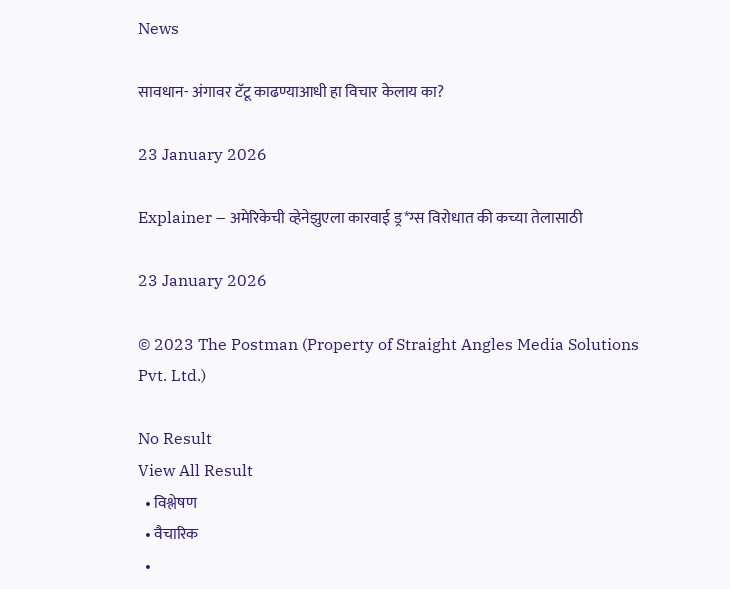News

सावधान- अंगावर टॅटू काढण्याआधी हा विचार केलाय का?

23 January 2026

Explainer – अमेरिकेची व्हेनेझुएला कारवाई ड्र*ग्स विरोधात की कच्या तेलासाठी

23 January 2026

© 2023 The Postman (Property of Straight Angles Media Solutions Pvt. Ltd.)

No Result
View All Result
  • विश्लेषण
  • वैचारिक
  •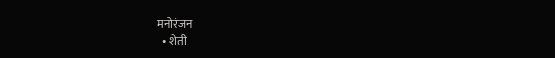मनोरंजन
  • शेती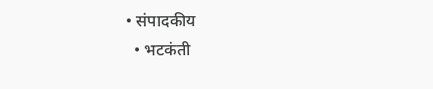• संपादकीय
  • भटकंती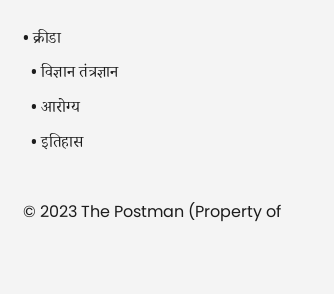• क्रीडा
  • विज्ञान तंत्रज्ञान
  • आरोग्य
  • इतिहास

© 2023 The Postman (Property of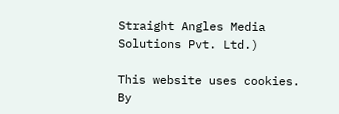Straight Angles Media Solutions Pvt. Ltd.)

This website uses cookies. By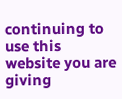continuing to use this website you are giving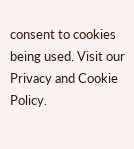consent to cookies being used. Visit our Privacy and Cookie Policy.